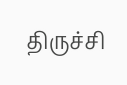திருச்சி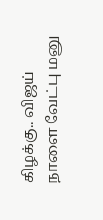கிழக்கு.. விஜய் நாளை வேட்பு மனு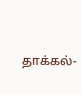தாக்கல்-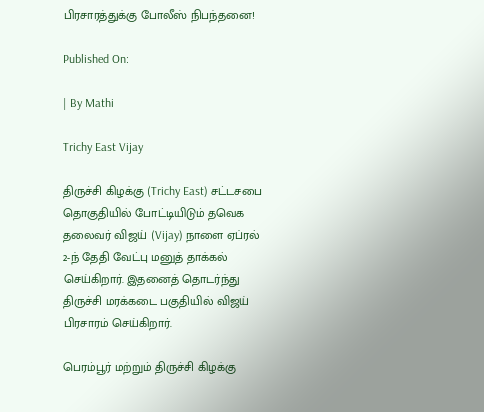பிரசாரத்துக்கு போலீஸ் நிபந்தனை!

Published On:

| By Mathi

Trichy East Vijay

திருச்சி கிழக்கு (Trichy East) சட்டசபை தொகுதியில் போட்டியிடும் தவெக தலைவர் விஜய் (Vijay) நாளை ஏப்ரல் 2-ந் தேதி வேட்பு மனுத் தாக்கல் செய்கிறார். இதனைத் தொடர்ந்து திருச்சி மரக்கடை பகுதியில் விஜய் பிரசாரம் செய்கிறார்.

பெரம்பூர் மற்றும் திருச்சி கிழக்கு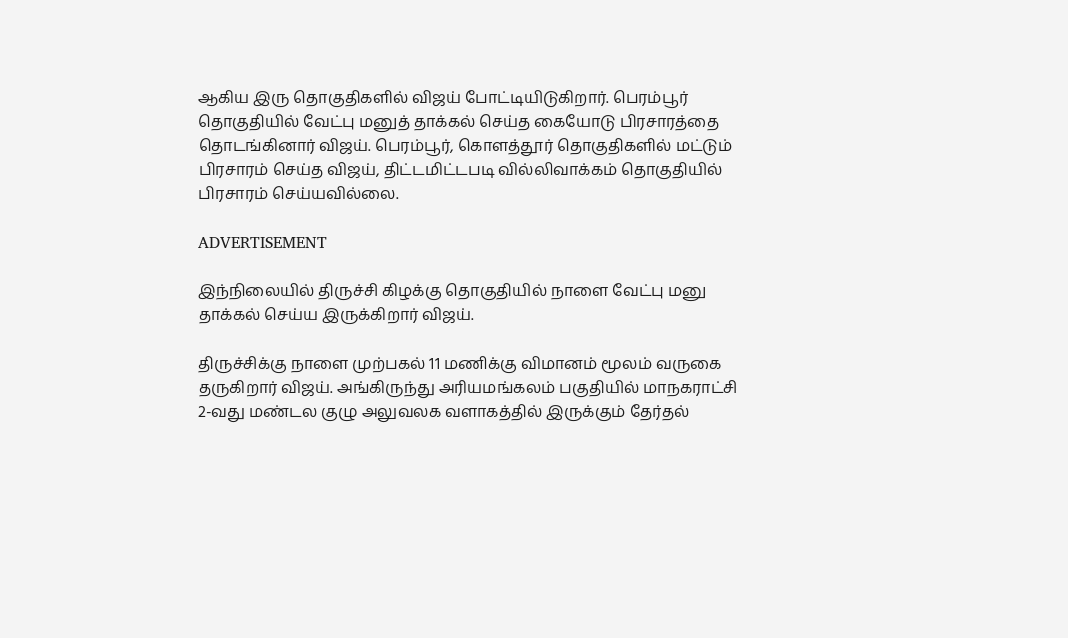ஆகிய இரு தொகுதிகளில் விஜய் போட்டியிடுகிறார். பெரம்பூர் தொகுதியில் வேட்பு மனுத் தாக்கல் செய்த கையோடு பிரசாரத்தை தொடங்கினார் விஜய். பெரம்பூர், கொளத்தூர் தொகுதிகளில் மட்டும் பிரசாரம் செய்த விஜய், திட்டமிட்டபடி வில்லிவாக்கம் தொகுதியில் பிரசாரம் செய்யவில்லை.

ADVERTISEMENT

இந்நிலையில் திருச்சி கிழக்கு தொகுதியில் நாளை வேட்பு மனு தாக்கல் செய்ய இருக்கிறார் விஜய்.

திருச்சிக்கு நாளை முற்பகல் 11 மணிக்கு விமானம் மூலம் வருகை தருகிறார் விஜய். அங்கிருந்து அரியமங்கலம் பகுதியில் மாநகராட்சி 2-வது மண்டல குழு அலுவலக வளாகத்தில் இருக்கும் தேர்தல்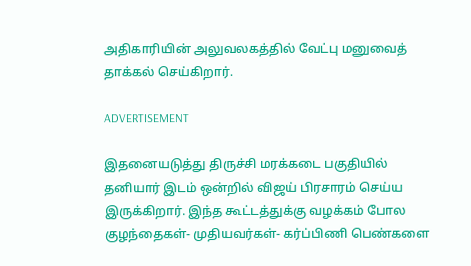அதிகாரியின் அலுவலகத்தில் வேட்பு மனுவைத் தாக்கல் செய்கிறார்.

ADVERTISEMENT

இதனையடுத்து திருச்சி மரக்கடை பகுதியில் தனியார் இடம் ஒன்றில் விஜய் பிரசாரம் செய்ய இருக்கிறார். இந்த கூட்டத்துக்கு வழக்கம் போல குழந்தைகள்- முதியவர்கள்- கர்ப்பிணி பெண்களை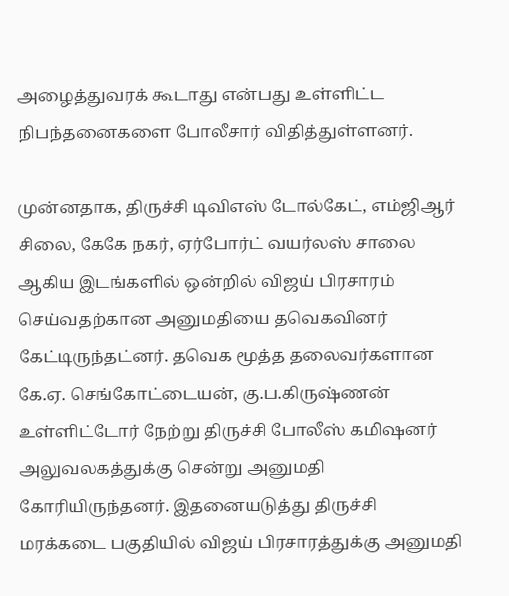அழைத்துவரக் கூடாது என்பது உள்ளிட்ட நிபந்தனைகளை போலீசார் விதித்துள்ளனர்.

முன்னதாக, திருச்சி டிவிஎஸ் டோல்கேட், எம்ஜிஆர் சிலை, கேகே நகர், ஏர்போர்ட் வயர்லஸ் சாலை ஆகிய இடங்களில் ஒன்றில் விஜய் பிரசாரம் செய்வதற்கான அனுமதியை தவெகவினர் கேட்டிருந்தட்னர். தவெக மூத்த தலைவர்களான கே.ஏ. செங்கோட்டையன், கு.ப.கிருஷ்ணன் உள்ளிட்டோர் நேற்று திருச்சி போலீஸ் கமிஷனர் அலுவலகத்துக்கு சென்று அனுமதி கோரியிருந்தனர். இதனையடுத்து திருச்சி மரக்கடை பகுதியில் விஜய் பிரசாரத்துக்கு அனுமதி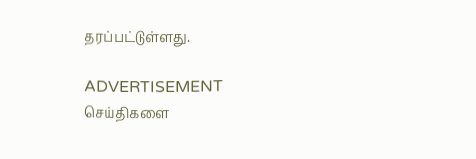தரப்பட்டுள்ளது.

ADVERTISEMENT
செய்திகளை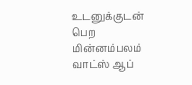உடனுக்குடன் பெற மின்னம்பலம் வாட்ஸ் ஆப்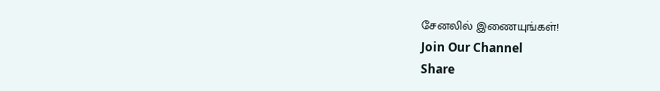சேனலில் இணையுங்கள்!
Join Our Channel
Share